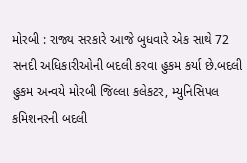મોરબી : રાજ્ય સરકારે આજે બુધવારે એક સાથે 72 સનદી અધિકારીઓની બદલી કરવા હુકમ કર્યા છે.બદલી હુકમ અન્વયે મોરબી જિલ્લા કલેકટર, મ્યુનિસિપલ કમિશનરની બદલી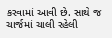કરવામાં આવી છે. સાથે જ ચાર્જમાં ચાલી રહેલી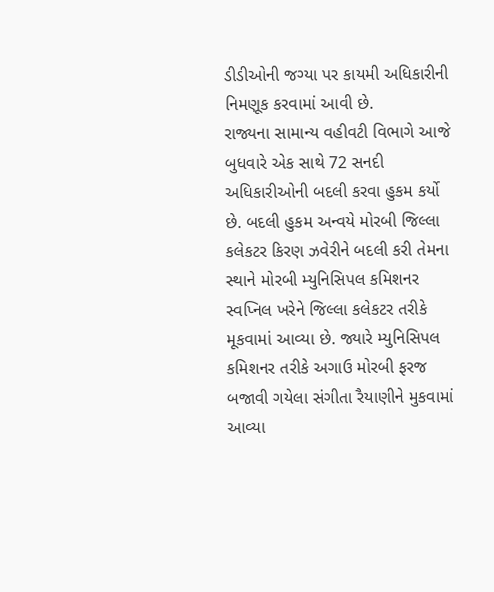ડીડીઓની જગ્યા પર કાયમી અધિકારીની નિમણૂક કરવામાં આવી છે.
રાજ્યના સામાન્ય વહીવટી વિભાગે આજે બુધવારે એક સાથે 72 સનદી અધિકારીઓની બદલી કરવા હુકમ કર્યો છે. બદલી હુકમ અન્વયે મોરબી જિલ્લા કલેકટર કિરણ ઝવેરીને બદલી કરી તેમના સ્થાને મોરબી મ્યુનિસિપલ કમિશનર સ્વપ્નિલ ખરેને જિલ્લા કલેકટર તરીકે મૂકવામાં આવ્યા છે. જ્યારે મ્યુનિસિપલ કમિશનર તરીકે અગાઉ મોરબી ફરજ બજાવી ગયેલા સંગીતા રૈયાણીને મુકવામાં આવ્યા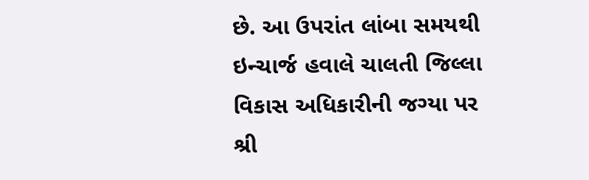છે. આ ઉપરાંત લાંબા સમયથી ઇન્ચાર્જ હવાલે ચાલતી જિલ્લા વિકાસ અધિકારીની જગ્યા પર શ્રી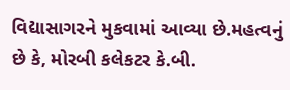વિદ્યાસાગરને મુકવામાં આવ્યા છે.મહત્વનું છે કે, મોરબી કલેકટર કે.બી.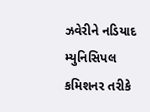ઝવેરીને નડિયાદ મ્યુનિસિપલ કમિશનર તરીકે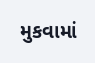મુકવામાં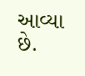આવ્યા છે.